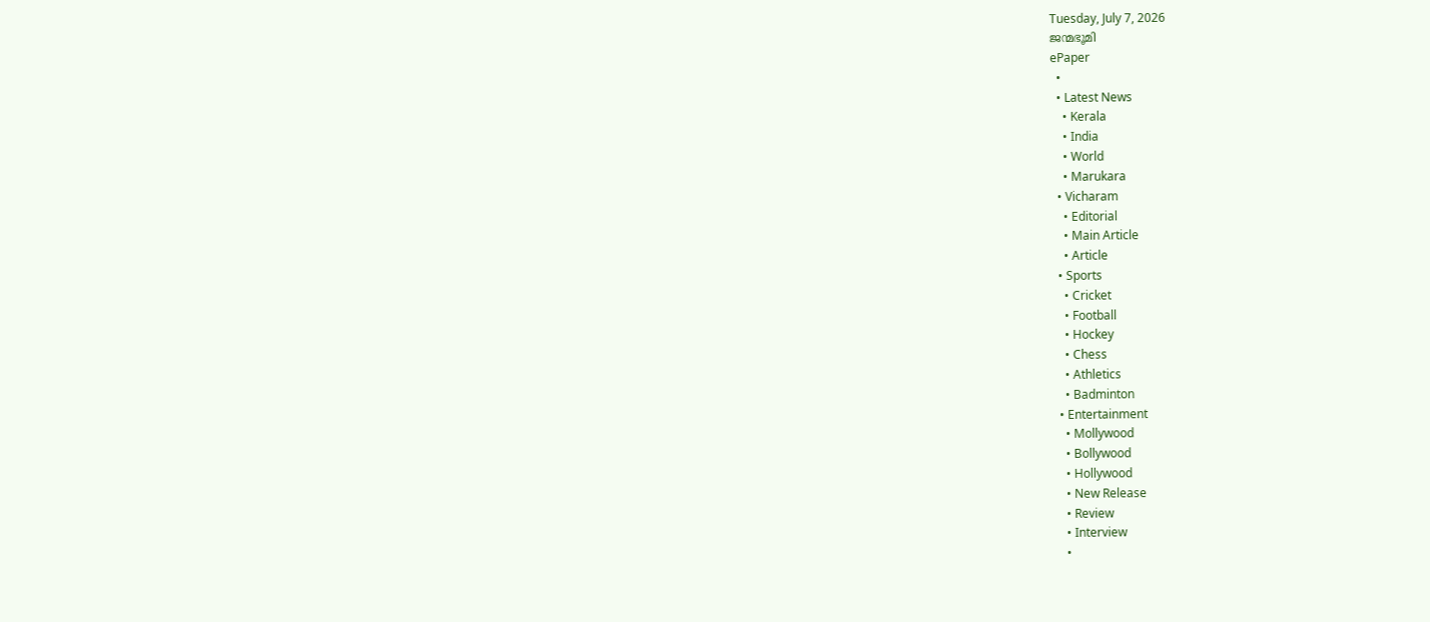Tuesday, July 7, 2026
ജന്മഭൂമി
ePaper
  •
  • Latest News
    • Kerala
    • India
    • World
    • Marukara
  • Vicharam
    • Editorial
    • Main Article
    • Article
  • Sports
    • Cricket
    • Football
    • Hockey
    • Chess
    • Athletics
    • Badminton
  • Entertainment
    • Mollywood
    • Bollywood
    • Hollywood
    • New Release
    • Review
    • Interview
    •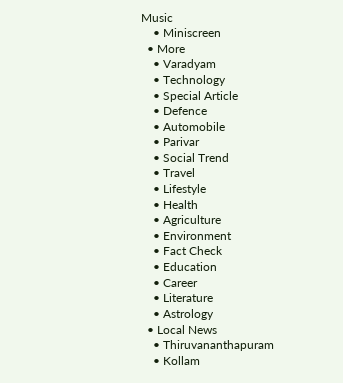Music
    • Miniscreen
  • More
    • Varadyam
    • Technology
    • Special Article
    • Defence
    • Automobile
    • Parivar
    • Social Trend
    • Travel
    • Lifestyle
    • Health
    • Agriculture
    • Environment
    • Fact Check
    • Education
    • Career
    • Literature
    • Astrology
  • Local News
    • Thiruvananthapuram
    • Kollam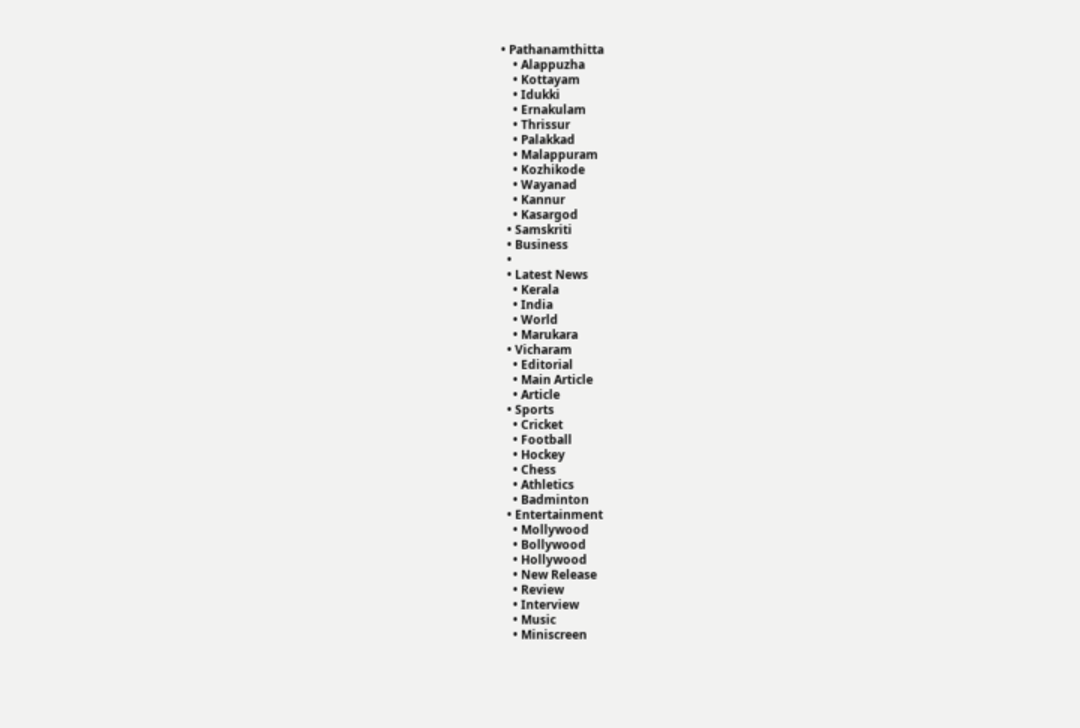• Pathanamthitta
    • Alappuzha
    • Kottayam
    • Idukki
    • Ernakulam
    • Thrissur
    • Palakkad
    • Malappuram
    • Kozhikode
    • Wayanad
    • Kannur
    • Kasargod
  • Samskriti
  • Business
  •
  • Latest News
    • Kerala
    • India
    • World
    • Marukara
  • Vicharam
    • Editorial
    • Main Article
    • Article
  • Sports
    • Cricket
    • Football
    • Hockey
    • Chess
    • Athletics
    • Badminton
  • Entertainment
    • Mollywood
    • Bollywood
    • Hollywood
    • New Release
    • Review
    • Interview
    • Music
    • Miniscreen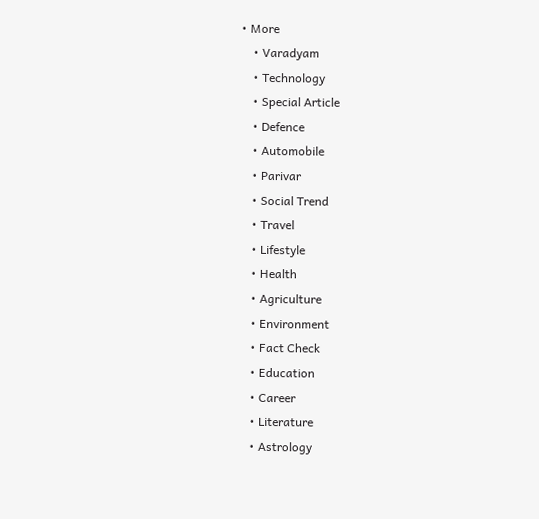• More
    • Varadyam
    • Technology
    • Special Article
    • Defence
    • Automobile
    • Parivar
    • Social Trend
    • Travel
    • Lifestyle
    • Health
    • Agriculture
    • Environment
    • Fact Check
    • Education
    • Career
    • Literature
    • Astrology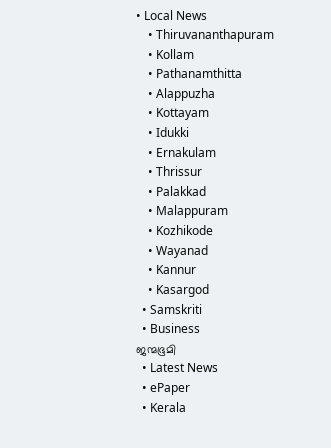• Local News
    • Thiruvananthapuram
    • Kollam
    • Pathanamthitta
    • Alappuzha
    • Kottayam
    • Idukki
    • Ernakulam
    • Thrissur
    • Palakkad
    • Malappuram
    • Kozhikode
    • Wayanad
    • Kannur
    • Kasargod
  • Samskriti
  • Business
ജന്മഭൂമി
  • Latest News
  • ePaper
  • Kerala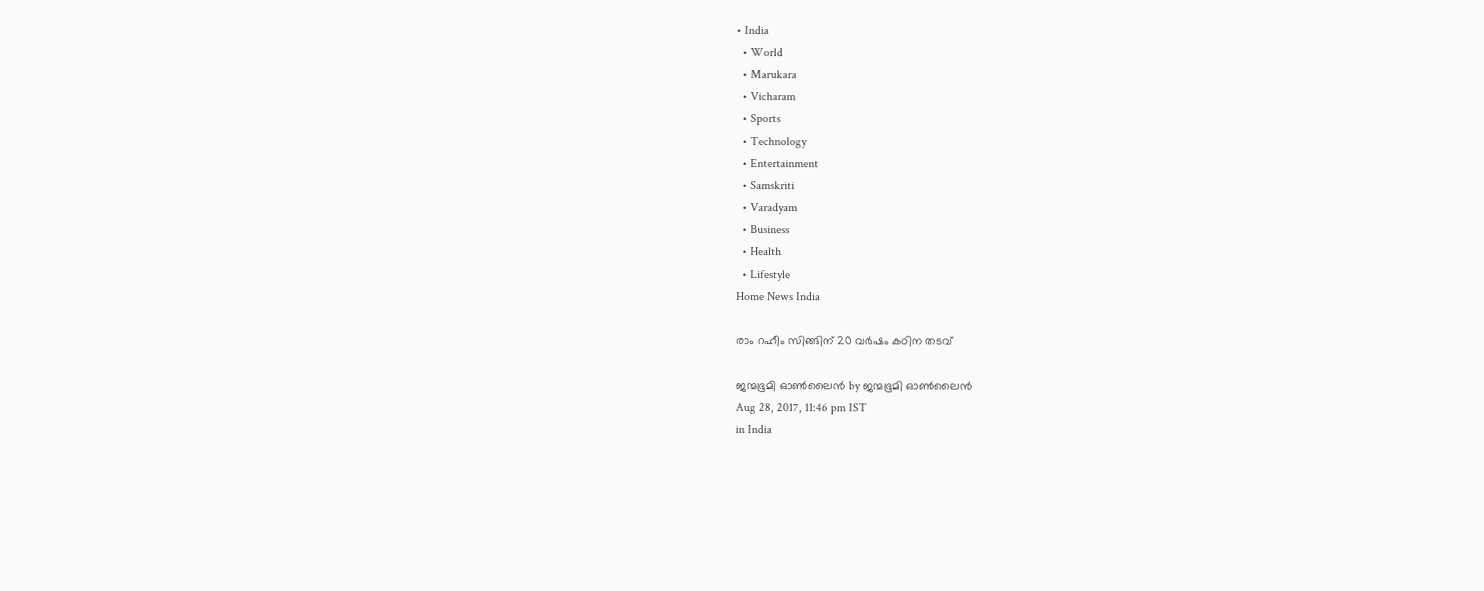• India
  • World
  • Marukara
  • Vicharam
  • Sports
  • Technology
  • Entertainment
  • Samskriti
  • Varadyam
  • Business
  • Health
  • Lifestyle
Home News India

രാം റഹീം സിങ്ങിന് 20 വര്‍ഷം കഠിന തടവ്

ജന്മഭൂമി ഓണ്‍ലൈന്‍ by ജന്മഭൂമി ഓണ്‍ലൈന്‍
Aug 28, 2017, 11:46 pm IST
in India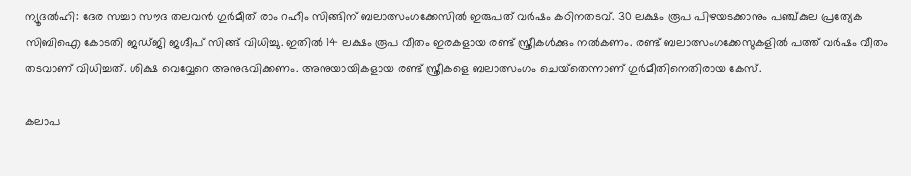ന്യൂദല്‍ഹി: ദേര സച്ചാ സൗദ തലവന്‍ ഗുര്‍മീത് രാം റഹീം സിങ്ങിന് ബലാത്സംഗക്കേസില്‍ ഇരുപത് വര്‍ഷം കഠിനതടവ്. 30 ലക്ഷം രൂപ പിഴയടക്കാനും പഞ്ച്കുല പ്രത്യേക സിബിഐ കോടതി ജഡ്ജി ജഗ്ദീപ് സിങ്ങ് വിധിച്ചു. ഇതില്‍ 14 ലക്ഷം രൂപ വീതം ഇരകളായ രണ്ട് സ്ത്രീകള്‍ക്കും നല്‍കണം. രണ്ട് ബലാത്സംഗക്കേസുകളില്‍ പത്ത് വര്‍ഷം വീതം തടവാണ് വിധിച്ചത്. ശിക്ഷ വെവ്വേറെ അനുഭവിക്കണം. അനുയായികളായ രണ്ട് സ്ത്രീകളെ ബലാത്സംഗം ചെയ്‌തെന്നാണ് ഗുര്‍മീതിനെതിരായ കേസ്.

കലാപ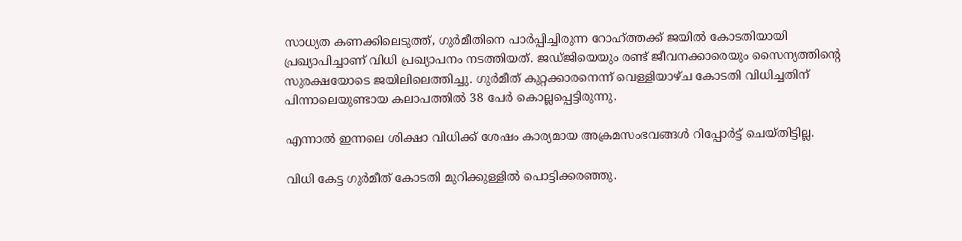സാധ്യത കണക്കിലെടുത്ത്, ഗുര്‍മീതിനെ പാര്‍പ്പിച്ചിരുന്ന റോഹ്ത്തക്ക് ജയില്‍ കോടതിയായി പ്രഖ്യാപിച്ചാണ് വിധി പ്രഖ്യാപനം നടത്തിയത്. ജഡ്ജിയെയും രണ്ട് ജീവനക്കാരെയും സൈന്യത്തിന്റെ സുരക്ഷയോടെ ജയിലിലെത്തിച്ചു. ഗുര്‍മീത് കുറ്റക്കാരനെന്ന് വെള്ളിയാഴ്ച കോടതി വിധിച്ചതിന് പിന്നാലെയുണ്ടായ കലാപത്തില്‍ 38 പേര്‍ കൊല്ലപ്പെട്ടിരുന്നു.

എന്നാല്‍ ഇന്നലെ ശിക്ഷാ വിധിക്ക് ശേഷം കാര്യമായ അക്രമസംഭവങ്ങള്‍ റിപ്പോര്‍ട്ട് ചെയ്തിട്ടില്ല.

വിധി കേട്ട ഗുര്‍മീത് കോടതി മുറിക്കുള്ളില്‍ പൊട്ടിക്കരഞ്ഞു.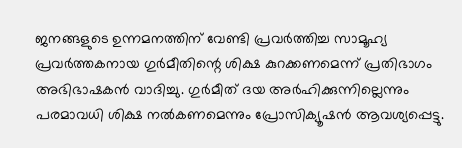ജനങ്ങളുടെ ഉന്നമനത്തിന് വേണ്ടി പ്രവര്‍ത്തിച്ച സാമൂഹ്യ പ്രവര്‍ത്തകനായ ഗുര്‍മീതിന്റെ ശിക്ഷ കുറക്കണമെന്ന് പ്രതിഭാഗം അഭിഭാഷകന്‍ വാദിച്ചു. ഗുര്‍മീത് ദയ അര്‍ഹിക്കുന്നില്ലെന്നും പരമാവധി ശിക്ഷ നല്‍കണമെന്നും പ്രോസിക്യൂഷന്‍ ആവശ്യപ്പെട്ടു.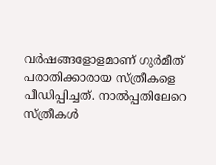വര്‍ഷങ്ങളോളമാണ് ഗുര്‍മീത് പരാതിക്കാരായ സ്ത്രീകളെ പീഡിപ്പിച്ചത്. നാല്‍പ്പതിലേറെ സ്ത്രീകള്‍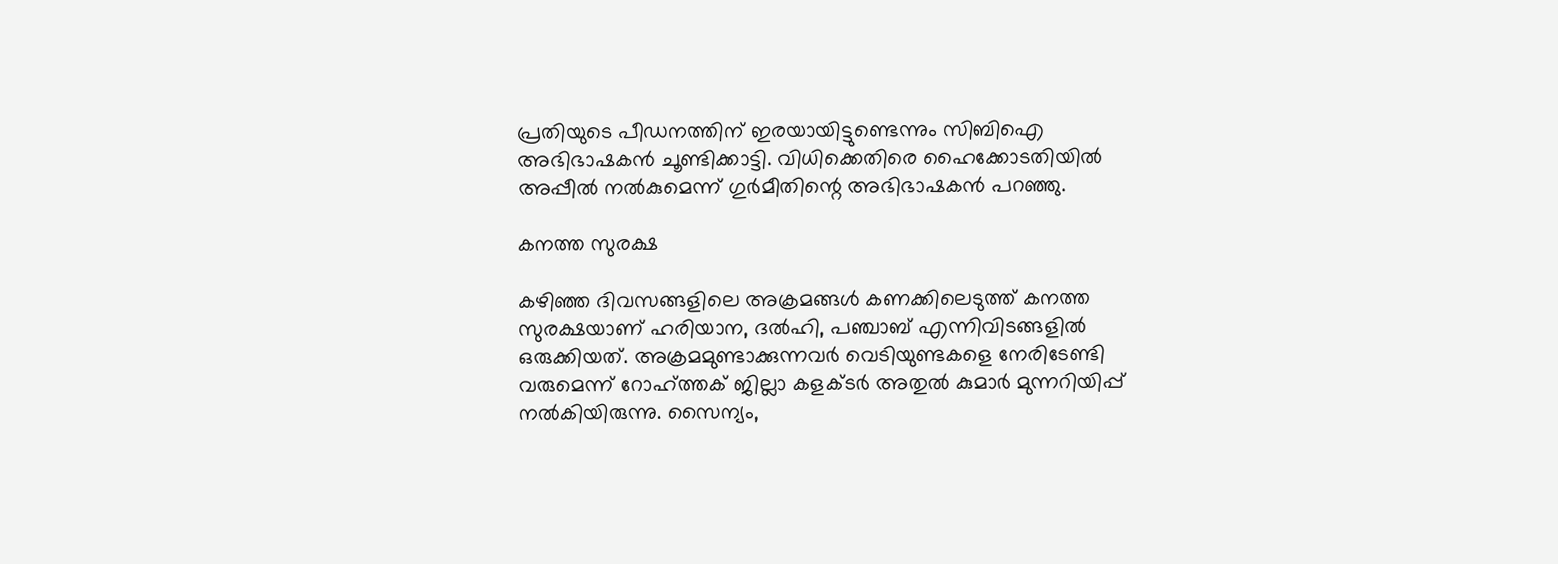പ്രതിയുടെ പീഡനത്തിന് ഇരയായിട്ടുണ്ടെന്നും സിബിഐ അഭിഭാഷകന്‍ ചൂണ്ടിക്കാട്ടി. വിധിക്കെതിരെ ഹൈക്കോടതിയില്‍ അപ്പീല്‍ നല്‍കുമെന്ന് ഗുര്‍മീതിന്റെ അഭിഭാഷകന്‍ പറഞ്ഞു.

കനത്ത സുരക്ഷ

കഴിഞ്ഞ ദിവസങ്ങളിലെ അക്രമങ്ങള്‍ കണക്കിലെടുത്ത് കനത്ത സുരക്ഷയാണ് ഹരിയാന, ദല്‍ഹി, പഞ്ചാബ് എന്നിവിടങ്ങളില്‍ ഒരുക്കിയത്. അക്രമമുണ്ടാക്കുന്നവര്‍ വെടിയുണ്ടകളെ നേരിടേണ്ടി വരുമെന്ന് റോഹ്ത്തക് ജില്ലാ കളക്ടര്‍ അതുല്‍ കുമാര്‍ മുന്നറിയിപ്പ് നല്‍കിയിരുന്നു. സൈന്യം,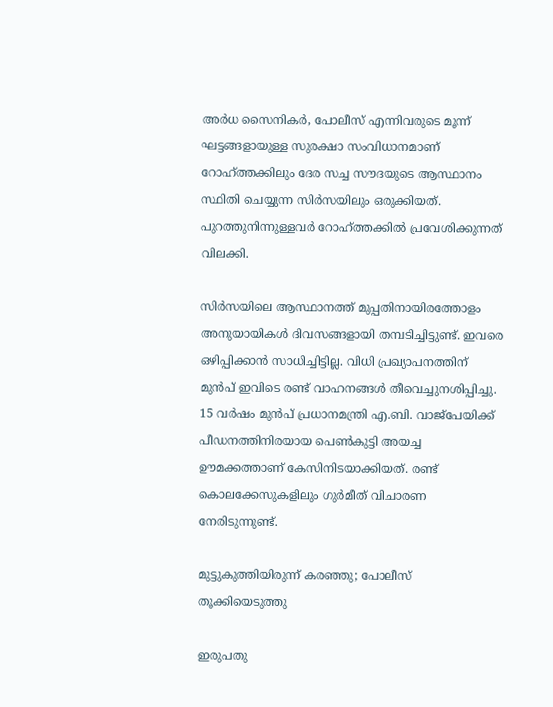അര്‍ധ സൈനികര്‍, പോലീസ് എന്നിവരുടെ മൂന്ന് ഘട്ടങ്ങളായുള്ള സുരക്ഷാ സംവിധാനമാണ് റോഹ്ത്തക്കിലും ദേര സച്ച സൗദയുടെ ആസ്ഥാനം സ്ഥിതി ചെയ്യുന്ന സിര്‍സയിലും ഒരുക്കിയത്. പുറത്തുനിന്നുള്ളവര്‍ റോഹ്ത്തക്കില്‍ പ്രവേശിക്കുന്നത് വിലക്കി.

സിര്‍സയിലെ ആസ്ഥാനത്ത് മുപ്പതിനായിരത്തോളം അനുയായികള്‍ ദിവസങ്ങളായി തമ്പടിച്ചിട്ടുണ്ട്. ഇവരെ ഒഴിപ്പിക്കാന്‍ സാധിച്ചിട്ടില്ല. വിധി പ്രഖ്യാപനത്തിന് മുന്‍പ് ഇവിടെ രണ്ട് വാഹനങ്ങള്‍ തീവെച്ചുനശിപ്പിച്ചു. 15 വര്‍ഷം മുന്‍പ് പ്രധാനമന്ത്രി എ.ബി. വാജ്‌പേയിക്ക് പീഡനത്തിനിരയായ പെണ്‍കുട്ടി അയച്ച ഊമക്കത്താണ് കേസിനിടയാക്കിയത്. രണ്ട് കൊലക്കേസുകളിലും ഗുര്‍മീത് വിചാരണ നേരിടുന്നുണ്ട്.

മുട്ടുകുത്തിയിരുന്ന് കരഞ്ഞു; പോലീസ് തൂക്കിയെടുത്തു

ഇരുപതു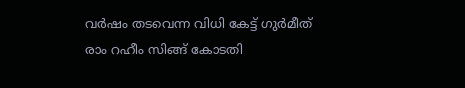വര്‍ഷം തടവെന്ന വിധി കേട്ട് ഗുര്‍മീത് രാം റഹീം സിങ്ങ് കോടതി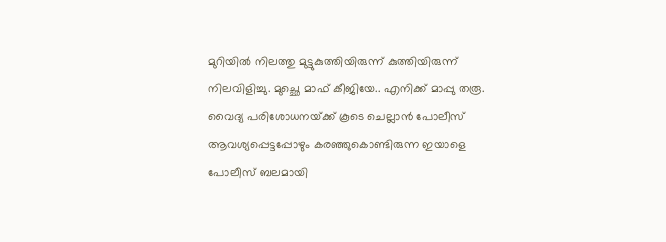മുറിയില്‍ നിലത്തു മുട്ടുകുത്തിയിരുന്ന് കുത്തിയിരുന്ന് നിലവിളിച്ചു. മുച്ഛെ മാഫ് കീജിയേ.. എനിക്ക് മാപ്പു തരൂ. വൈദ്യ പരിശോധനയ്‌ക്ക് കൂടെ ചെല്ലാന്‍ പോലീസ് ആവശ്യപ്പെട്ടപ്പോഴും കരഞ്ഞുകൊണ്ടിരുന്ന ഇയാളെ പോലീസ് ബലമായി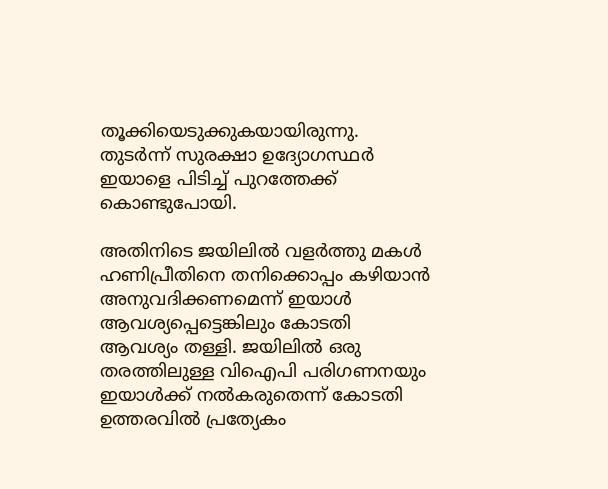തൂക്കിയെടുക്കുകയായിരുന്നു. തുടര്‍ന്ന് സുരക്ഷാ ഉദ്യോഗസ്ഥര്‍ ഇയാളെ പിടിച്ച് പുറത്തേക്ക് കൊണ്ടുപോയി.

അതിനിടെ ജയിലില്‍ വളര്‍ത്തു മകള്‍ ഹണിപ്രീതിനെ തനിക്കൊപ്പം കഴിയാന്‍ അനുവദിക്കണമെന്ന് ഇയാള്‍ ആവശ്യപ്പെട്ടെങ്കിലും കോടതി ആവശ്യം തള്ളി. ജയിലില്‍ ഒരു തരത്തിലുള്ള വിഐപി പരിഗണനയും ഇയാള്‍ക്ക് നല്‍കരുതെന്ന് കോടതി ഉത്തരവില്‍ പ്രത്യേകം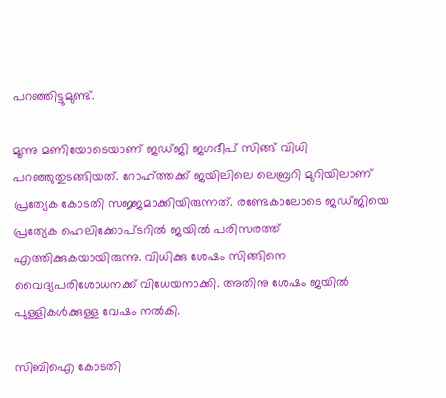പറഞ്ഞിട്ടുമുണ്ട്.

മൂന്നു മണിയോടെയാണ് ജഡ്ജി ജഗദീപ് സിങ്ങ് വിധി പറഞ്ഞുതുടങ്ങിയത്. റോഹ്ത്തക്ക് ജയിലിലെ ലെബ്രറി മുറിയിലാണ് പ്രത്യേക കോടതി സജ്ജമാക്കിയിരുന്നത്. രണ്ടേകാലോടെ ജഡ്ജിയെ പ്രത്യേക ഹെലിക്കോപ്ടറില്‍ ജയില്‍ പരിസരത്ത് എത്തിക്കുകയായിരുന്നു. വിധിക്കു ശേഷം സിങ്ങിനെ വൈദ്യപരിശോധനക്ക് വിധേയനാക്കി. അതിനു ശേഷം ജയില്‍ പുള്ളികള്‍ക്കുള്ള വേഷം നല്‍കി.

സിബിഐ കോടതി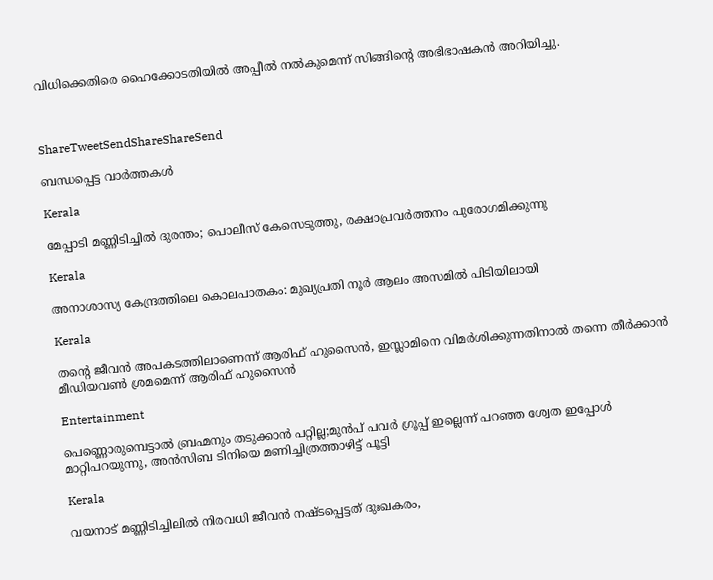വിധിക്കെതിരെ ഹൈക്കോടതിയില്‍ അപ്പീല്‍ നല്‍കുമെന്ന് സിങ്ങിന്റെ അഭിഭാഷകന്‍ അറിയിച്ചു.



ShareTweetSendShareShareSend

ബന്ധപ്പെട്ട വാര്‍ത്തകള്‍

Kerala

മേപ്പാടി മണ്ണിടിച്ചില്‍ ദുരന്തം; പൊലീസ് കേസെടുത്തു, രക്ഷാപ്രവര്‍ത്തനം പുരോഗമിക്കുന്നു

Kerala

അനാശാസ്യ കേന്ദ്രത്തിലെ കൊലപാതകം: മുഖ്യപ്രതി നൂര്‍ ആലം അസമില്‍ പിടിയിലായി

Kerala

തന്റെ ജീവന്‍ അപകടത്തിലാണെന്ന് ആരിഫ് ഹുസൈന്‍, ഇസ്ലാമിനെ വിമര്‍ശിക്കുന്നതിനാല്‍ തന്നെ തീര്‍ക്കാന്‍ മീഡിയവണ്‍ ശ്രമമെന്ന് ആരിഫ് ഹുസൈന്‍

Entertainment

പെണ്ണൊരുമ്പെട്ടാൽ ബ്രഹ്മനും തടുക്കാൻ പറ്റില്ല;മുൻപ് പവർ ഗ്രൂപ്പ് ഇല്ലെന്ന് പറഞ്ഞ ശ്വേത ഇപ്പോൾ മാറ്റിപറയുന്നു, അൻസിബ ടിനിയെ മണിച്ചിത്രത്താഴിട്ട് പൂട്ടി

Kerala

വയനാട് മണ്ണിടിച്ചിലില്‍ നിരവധി ജീവന്‍ നഷ്ടപ്പെട്ടത് ദുഃഖകരം,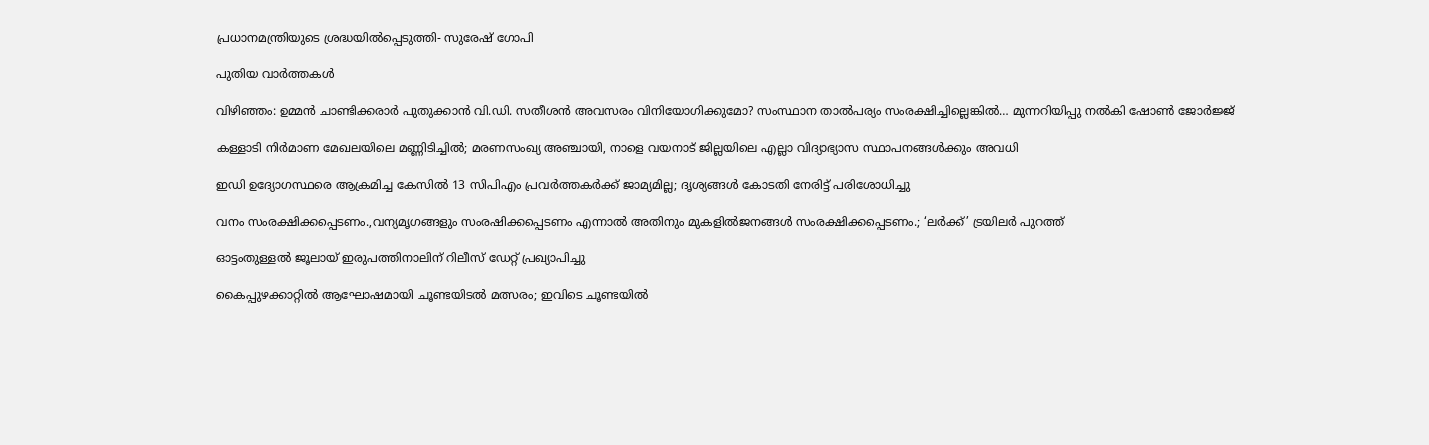പ്രധാനമന്ത്രിയുടെ ശ്രദ്ധയില്‍പ്പെടുത്തി- സുരേഷ് ഗോപി

പുതിയ വാര്‍ത്തകള്‍

വിഴിഞ്ഞം: ഉമ്മൻ ചാണ്ടിക്കരാർ പുതുക്കാൻ വി.ഡി. സതീശൻ അവസരം വിനിയോഗിക്കുമോ? സംസ്ഥാന താൽപര്യം സംരക്ഷിച്ചില്ലെങ്കിൽ… മുന്നറിയിപ്പു നൽകി ഷോൺ ജോർജ്ജ്

കള്ളാടി നിർമാണ മേഖലയിലെ മണ്ണിടിച്ചിൽ; മരണസംഖ്യ അഞ്ചായി, നാളെ വയനാട് ജില്ലയിലെ എല്ലാ വിദ്യാഭ്യാസ സ്ഥാപനങ്ങൾക്കും അവധി

ഇഡി ഉദ്യോഗസ്ഥരെ ആക്രമിച്ച കേസിൽ 13 സിപിഎം പ്രവർത്തകർക്ക് ജാമ്യമില്ല; ദൃശ്യങ്ങൾ കോടതി നേരിട്ട് പരിശോധിച്ചു

വനം സംരക്ഷിക്കപ്പെടണം.,വന്യമൃഗങ്ങളും സംരഷിക്കപ്പെടണം എന്നാൽ അതിനും മുകളിൽജനങ്ങൾ സംരക്ഷിക്കപ്പെടണം.; ‘ലർക്ക്’ ട്രയിലർ പുറത്ത്

ഓട്ടംതുള്ളൽ ജൂലായ് ഇരുപത്തിനാലിന് റിലീസ് ഡേറ്റ് പ്രഖ്യാപിച്ചു

കൈപ്പുഴക്കാറ്റില്‍ ആഘോഷമായി ചൂണ്ടയിടല്‍ മത്സരം; ഇവിടെ ചൂണ്ടയില്‍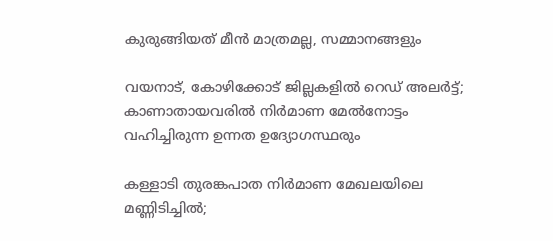കുരുങ്ങിയത് മീന്‍ മാത്രമല്ല, സമ്മാനങ്ങളും

വയനാട്, കോഴിക്കോട് ജില്ലകളിൽ റെഡ് അലർട്ട്; കാണാതായവരിൽ നിർമാണ മേൽനോട്ടം വഹിച്ചിരുന്ന ഉന്നത ഉദ്യോഗസ്ഥരും

കള്ളാടി തുരങ്കപാത നിർമാണ മേഖലയിലെ മണ്ണിടിച്ചിൽ;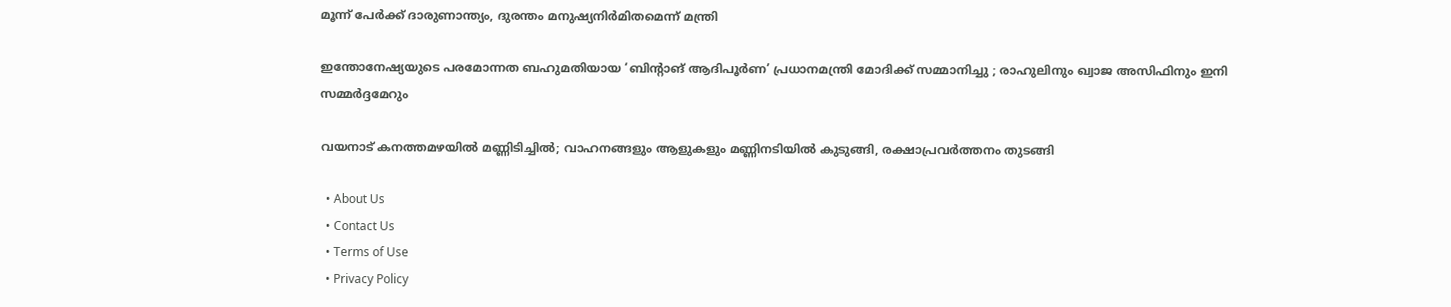മൂന്ന് പേർക്ക് ദാരുണാന്ത്യം, ദുരന്തം മനുഷ്യനിർമിതമെന്ന് മന്ത്രി

ഇന്തോനേഷ്യയുടെ പരമോന്നത ബഹുമതിയായ ‘ബിന്റാങ് ആദിപൂർണ’ പ്രധാനമന്ത്രി മോദിക്ക് സമ്മാനിച്ചു ; രാഹുലിനും ഖ്വാജ അസിഫിനും ഇനി സമ്മർദ്ദമേറും

വയനാട് കനത്തമഴയിൽ മണ്ണിടിച്ചിൽ; വാഹനങ്ങളും ആളുകളും മണ്ണിനടിയിൽ കുടുങ്ങി, രക്ഷാപ്രവർത്തനം തുടങ്ങി

  • About Us
  • Contact Us
  • Terms of Use
  • Privacy Policy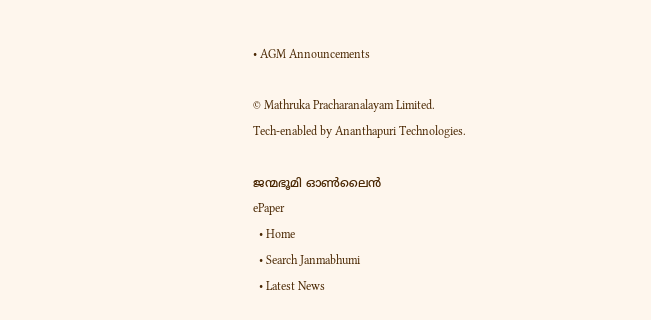• AGM Announcements

© Mathruka Pracharanalayam Limited.
Tech-enabled by Ananthapuri Technologies.

ജന്മഭൂമി ഓണ്‍ലൈന്‍
ePaper
  • Home
  • Search Janmabhumi
  • Latest News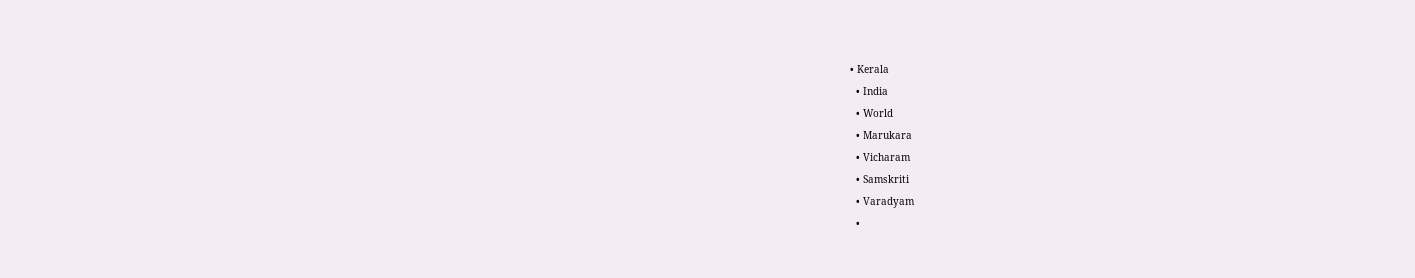• Kerala
  • India
  • World
  • Marukara
  • Vicharam
  • Samskriti
  • Varadyam
  •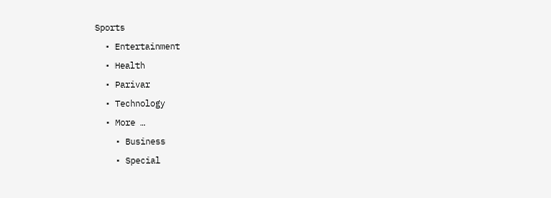Sports
  • Entertainment
  • Health
  • Parivar
  • Technology
  • More …
    • Business
    • Special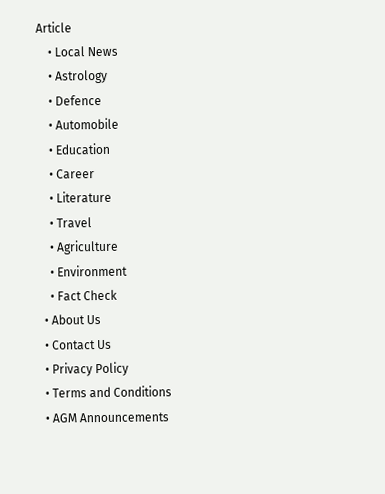Article
    • Local News
    • Astrology
    • Defence
    • Automobile
    • Education
    • Career
    • Literature
    • Travel
    • Agriculture
    • Environment
    • Fact Check
  • About Us
  • Contact Us
  • Privacy Policy
  • Terms and Conditions
  • AGM Announcements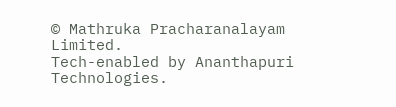© Mathruka Pracharanalayam Limited.
Tech-enabled by Ananthapuri Technologies.